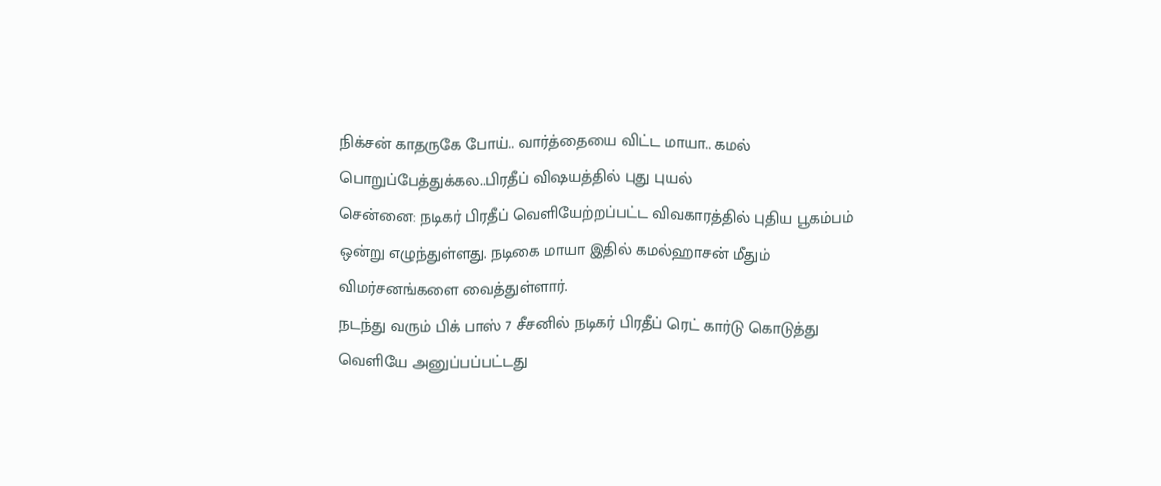நிக்சன் காதருகே போய்.. வார்த்தையை விட்ட மாயா.. கமல் பொறுப்பேத்துக்கல..பிரதீப் விஷயத்தில் புது புயல்
சென்னை: நடிகர் பிரதீப் வெளியேற்றப்பட்ட விவகாரத்தில் புதிய பூகம்பம் ஒன்று எழுந்துள்ளது. நடிகை மாயா இதில் கமல்ஹாசன் மீதும் விமர்சனங்களை வைத்துள்ளார்.
நடந்து வரும் பிக் பாஸ் 7 சீசனில் நடிகர் பிரதீப் ரெட் கார்டு கொடுத்து வெளியே அனுப்பப்பட்டது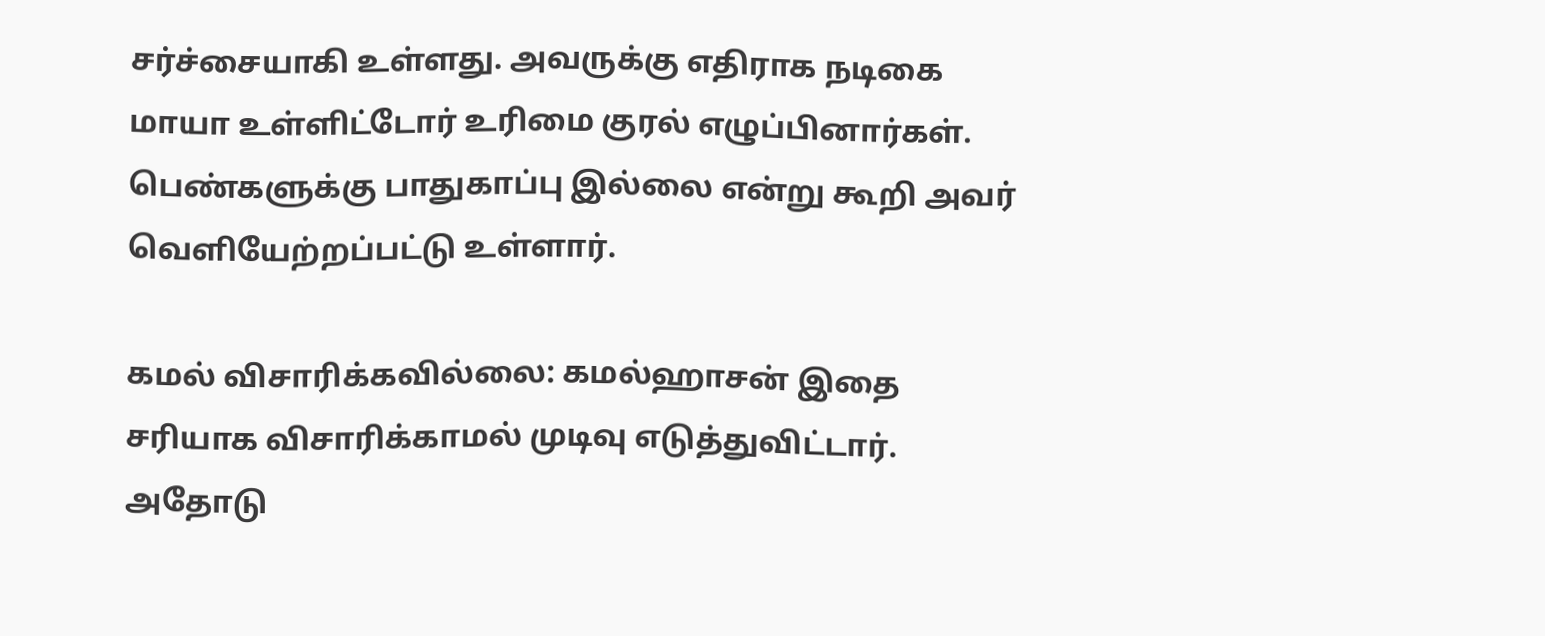சர்ச்சையாகி உள்ளது. அவருக்கு எதிராக நடிகை மாயா உள்ளிட்டோர் உரிமை குரல் எழுப்பினார்கள். பெண்களுக்கு பாதுகாப்பு இல்லை என்று கூறி அவர் வெளியேற்றப்பட்டு உள்ளார்.

கமல் விசாரிக்கவில்லை: கமல்ஹாசன் இதை சரியாக விசாரிக்காமல் முடிவு எடுத்துவிட்டார். அதோடு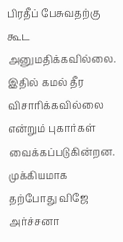பிரதீப் பேசுவதற்கு கூட அனுமதிக்கவில்லை. இதில் கமல் தீர விசாரிக்கவில்லை என்றும் புகார்கள் வைக்கப்படுகின்றன.
முக்கியமாக தற்போது விஜே அர்ச்சனா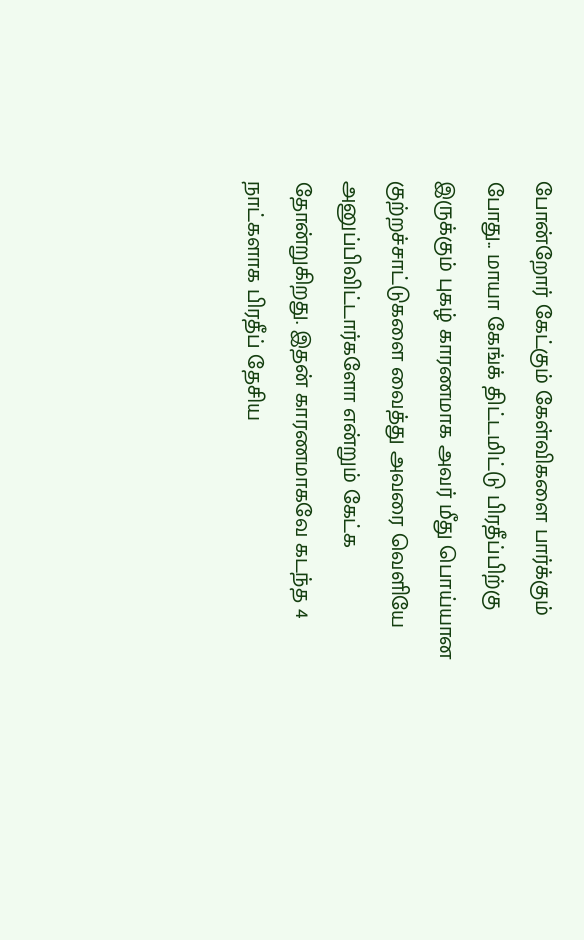போன்றோர் கேட்கும் கேள்விகளை பார்க்கும் போது.. மாயா கேங்க் திட்டமிட்டு பிரதீப்பிற்கு இருக்கும் புகழ் காரணமாக அவர் மீது பொய்யான குற்றச்சாட்டுகளை வைத்து அவரை வெளியே அனுப்பிவிட்டார்களோ என்றும் கேட்க தோன்றுகிறது. இதன் காரணமாகவே கடந்த 4 நாட்களாக பிரதீப் தேசிய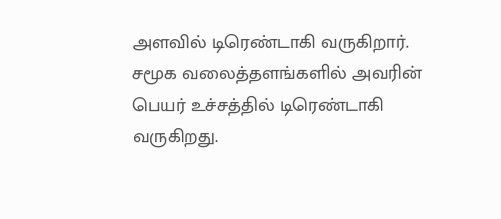அளவில் டிரெண்டாகி வருகிறார். சமூக வலைத்தளங்களில் அவரின் பெயர் உச்சத்தில் டிரெண்டாகி வருகிறது.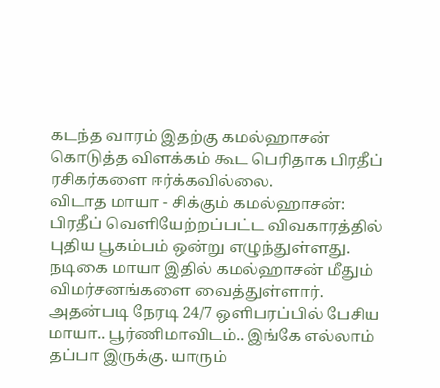கடந்த வாரம் இதற்கு கமல்ஹாசன் கொடுத்த விளக்கம் கூட பெரிதாக பிரதீப் ரசிகர்களை ஈர்க்கவில்லை.
விடாத மாயா - சிக்கும் கமல்ஹாசன்: பிரதீப் வெளியேற்றப்பட்ட விவகாரத்தில் புதிய பூகம்பம் ஒன்று எழுந்துள்ளது. நடிகை மாயா இதில் கமல்ஹாசன் மீதும் விமர்சனங்களை வைத்துள்ளார். அதன்படி நேரடி 24/7 ஒளிபரப்பில் பேசிய மாயா.. பூர்ணிமாவிடம்.. இங்கே எல்லாம் தப்பா இருக்கு. யாரும்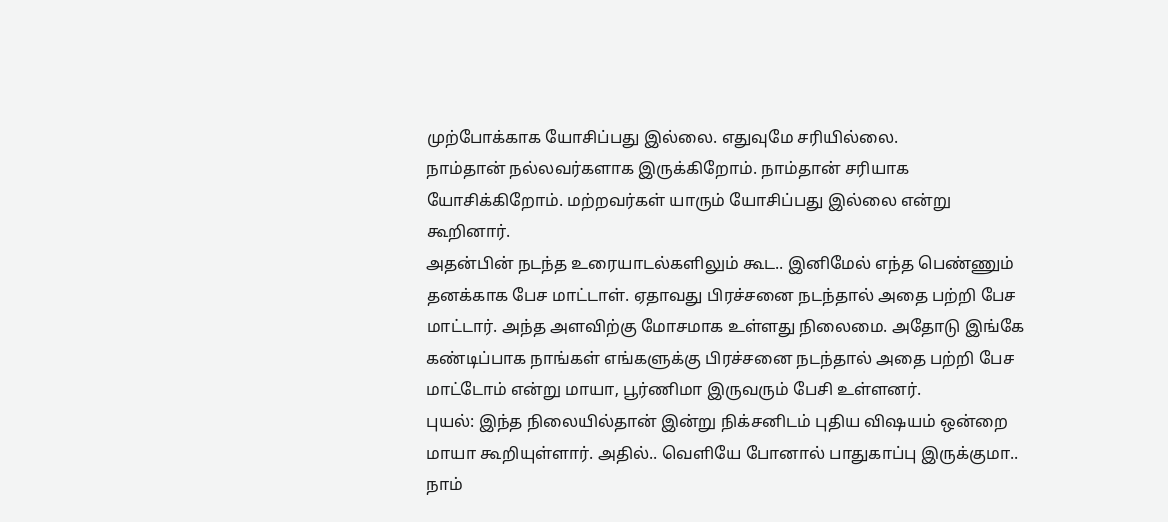முற்போக்காக யோசிப்பது இல்லை. எதுவுமே சரியில்லை.
நாம்தான் நல்லவர்களாக இருக்கிறோம். நாம்தான் சரியாக யோசிக்கிறோம். மற்றவர்கள் யாரும் யோசிப்பது இல்லை என்று கூறினார்.
அதன்பின் நடந்த உரையாடல்களிலும் கூட.. இனிமேல் எந்த பெண்ணும் தனக்காக பேச மாட்டாள். ஏதாவது பிரச்சனை நடந்தால் அதை பற்றி பேச மாட்டார். அந்த அளவிற்கு மோசமாக உள்ளது நிலைமை. அதோடு இங்கே கண்டிப்பாக நாங்கள் எங்களுக்கு பிரச்சனை நடந்தால் அதை பற்றி பேச மாட்டோம் என்று மாயா, பூர்ணிமா இருவரும் பேசி உள்ளனர்.
புயல்: இந்த நிலையில்தான் இன்று நிக்சனிடம் புதிய விஷயம் ஒன்றை மாயா கூறியுள்ளார். அதில்.. வெளியே போனால் பாதுகாப்பு இருக்குமா.. நாம்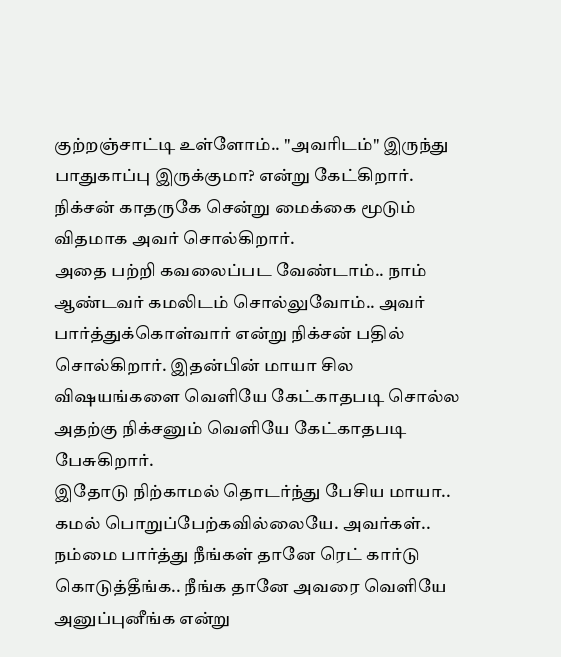குற்றஞ்சாட்டி உள்ளோம்.. "அவரிடம்" இருந்து பாதுகாப்பு இருக்குமா? என்று கேட்கிறார். நிக்சன் காதருகே சென்று மைக்கை மூடும் விதமாக அவர் சொல்கிறார்.
அதை பற்றி கவலைப்பட வேண்டாம்.. நாம் ஆண்டவர் கமலிடம் சொல்லுவோம்.. அவர் பார்த்துக்கொள்வார் என்று நிக்சன் பதில் சொல்கிறார். இதன்பின் மாயா சில விஷயங்களை வெளியே கேட்காதபடி சொல்ல அதற்கு நிக்சனும் வெளியே கேட்காதபடி பேசுகிறார்.
இதோடு நிற்காமல் தொடர்ந்து பேசிய மாயா.. கமல் பொறுப்பேற்கவில்லையே. அவர்கள்.. நம்மை பார்த்து நீங்கள் தானே ரெட் கார்டு கொடுத்தீங்க.. நீங்க தானே அவரை வெளியே அனுப்புனீங்க என்று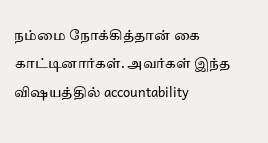நம்மை நோக்கித்தான் கை காட்டினார்கள். அவர்கள் இந்த விஷயத்தில் accountability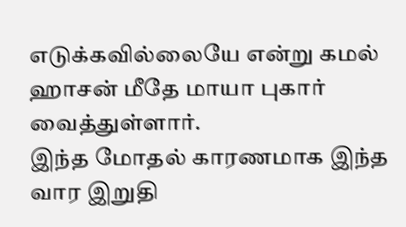எடுக்கவில்லையே என்று கமல் ஹாசன் மீதே மாயா புகார் வைத்துள்ளார்.
இந்த மோதல் காரணமாக இந்த வார இறுதி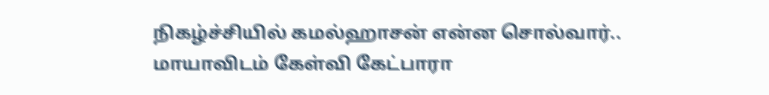நிகழ்ச்சியில் கமல்ஹாசன் என்ன சொல்வார்.. மாயாவிடம் கேள்வி கேட்பாரா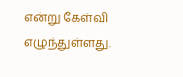என்று கேள்வி எழுந்துள்ளது.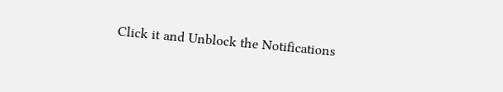Click it and Unblock the Notifications